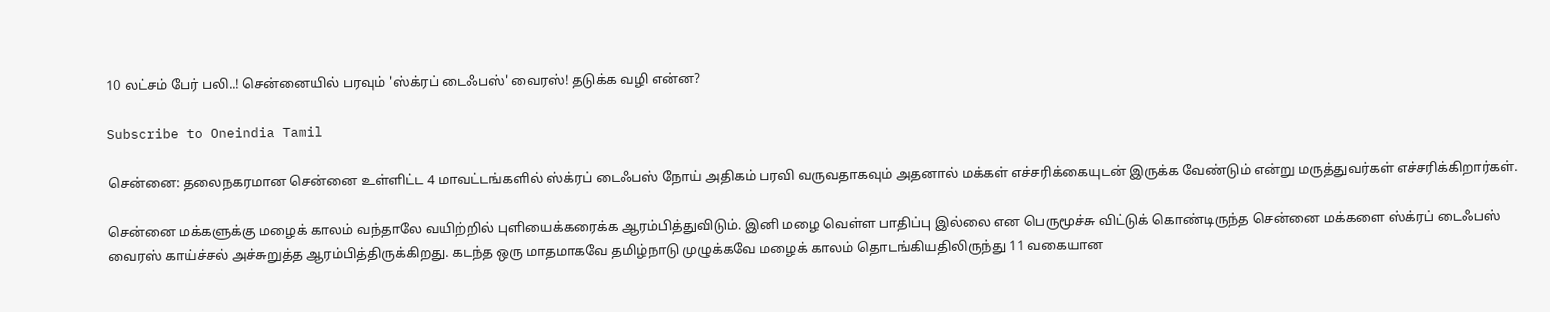10 லட்சம் பேர் பலி..! சென்னையில் பரவும் 'ஸ்க்ரப் டைஃபஸ்' வைரஸ்! தடுக்க வழி என்ன?

Subscribe to Oneindia Tamil

சென்னை: தலைநகரமான சென்னை உள்ளிட்ட 4 மாவட்டங்களில் ஸ்க்ரப் டைஃபஸ் நோய் அதிகம் பரவி வருவதாகவும் அதனால் மக்கள் எச்சரிக்கையுடன் இருக்க வேண்டும் என்று மருத்துவர்கள் எச்சரிக்கிறார்கள்.

சென்னை மக்களுக்கு மழைக் காலம் வந்தாலே வயிற்றில் புளியைக்கரைக்க ஆரம்பித்துவிடும். இனி மழை வெள்ள பாதிப்பு இல்லை என பெருமூச்சு விட்டுக் கொண்டிருந்த சென்னை மக்களை ஸ்க்ரப் டைஃபஸ் வைரஸ் காய்ச்சல் அச்சுறுத்த ஆரம்பித்திருக்கிறது. கடந்த ஒரு மாதமாகவே தமிழ்நாடு முழுக்கவே மழைக் காலம் தொடங்கியதிலிருந்து 11 வகையான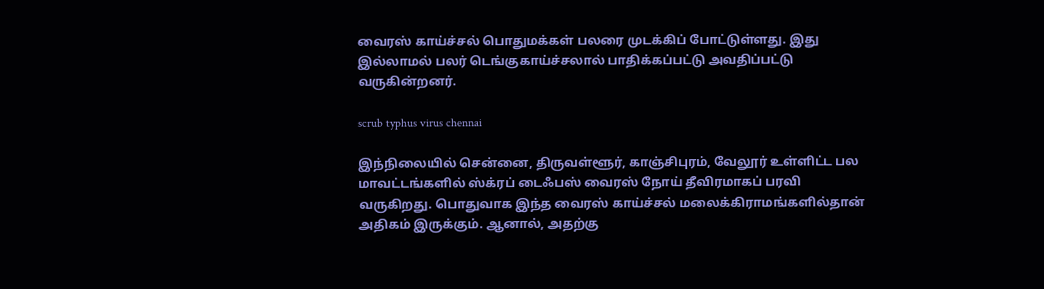வைரஸ் காய்ச்சல் பொதுமக்கள் பலரை முடக்கிப் போட்டுள்ளது. இது இல்லாமல் பலர் டெங்குகாய்ச்சலால் பாதிக்கப்பட்டு அவதிப்பட்டு வருகின்றனர்.

scrub typhus virus chennai

இந்நிலையில் சென்னை, திருவள்ளூர், காஞ்சிபுரம், வேலூர் உள்ளிட்ட பல மாவட்டங்களில் ஸ்க்ரப் டைஃபஸ் வைரஸ் நோய் தீவிரமாகப் பரவி வருகிறது. பொதுவாக இந்த வைரஸ் காய்ச்சல் மலைக்கிராமங்களில்தான் அதிகம் இருக்கும். ஆனால், அதற்கு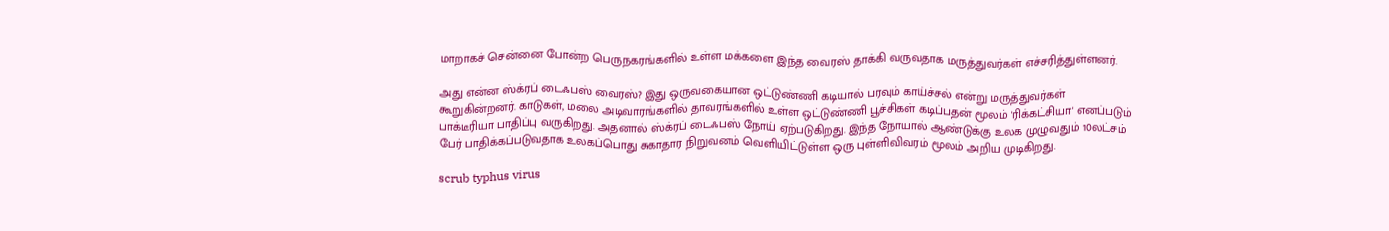மாறாகச் சென்னை போன்ற பெருநகரங்களில் உள்ள மக்களை இந்த வைரஸ் தாக்கி வருவதாக மருத்துவர்கள் எச்சரித்துள்ளனர்.

அது என்ன ஸ்க்ரப் டைஃபஸ் வைரஸ்? இது ஒருவகையான ஒட்டுண்ணி கடியால் பரவும் காய்ச்சல் என்று மருத்துவர்கள் கூறுகின்றனர். காடுகள், மலை அடிவாரங்களில் தாவரங்களில் உள்ள ஒட்டுண்ணி பூச்சிகள் கடிப்பதன் மூலம் 'ரிக்கட்சியா' எனப்படும் பாக்டீரியா பாதிப்பு வருகிறது. அதனால் ஸ்க்ரப் டைஃபஸ் நோய் ஏற்படுகிறது. இந்த நோயால் ஆண்டுக்கு உலக முழுவதும் 10லட்சம் பேர் பாதிக்கப்படுவதாக உலகப்பொது சுகாதார நிறுவனம் வெளியிட்டுள்ள ஒரு புள்ளிவிவரம் மூலம் அறிய முடிகிறது.

scrub typhus virus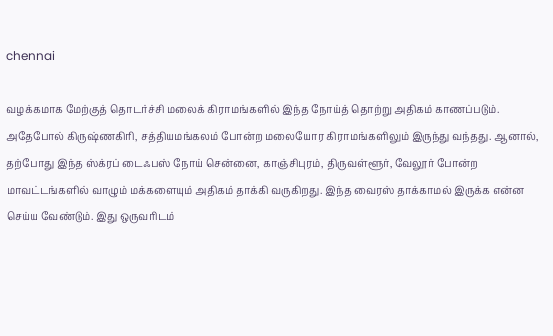chennai

வழக்கமாக மேற்குத் தொடர்ச்சி மலைக் கிராமங்களில் இந்த நோய்த் தொற்று அதிகம் காணப்படும். அதேபோல் கிருஷ்ணகிரி, சத்தியமங்கலம் போன்ற மலையோர கிராமங்களிலும் இருந்து வந்தது. ஆனால், தற்போது இந்த ஸ்க்ரப் டைஃபஸ் நோய் சென்னை, காஞ்சிபுரம், திருவள்ளூர், வேலூர் போன்ற மாவட்டங்களில் வாழும் மக்களையும் அதிகம் தாக்கி வருகிறது. இந்த வைரஸ் தாக்காமல் இருக்க என்ன செய்ய வேண்டும். இது ஒருவரிடம்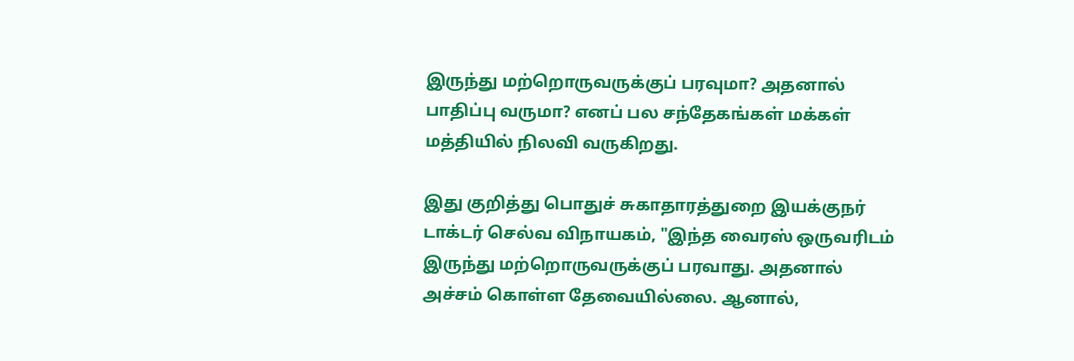இருந்து மற்றொருவருக்குப் பரவுமா? அதனால் பாதிப்பு வருமா? எனப் பல சந்தேகங்கள் மக்கள் மத்தியில் நிலவி வருகிறது.

இது குறித்து பொதுச் சுகாதாரத்துறை இயக்குநர் டாக்டர் செல்வ விநாயகம், "இந்த வைரஸ் ஒருவரிடம் இருந்து மற்றொருவருக்குப் பரவாது. அதனால் அச்சம் கொள்ள தேவையில்லை. ஆனால்,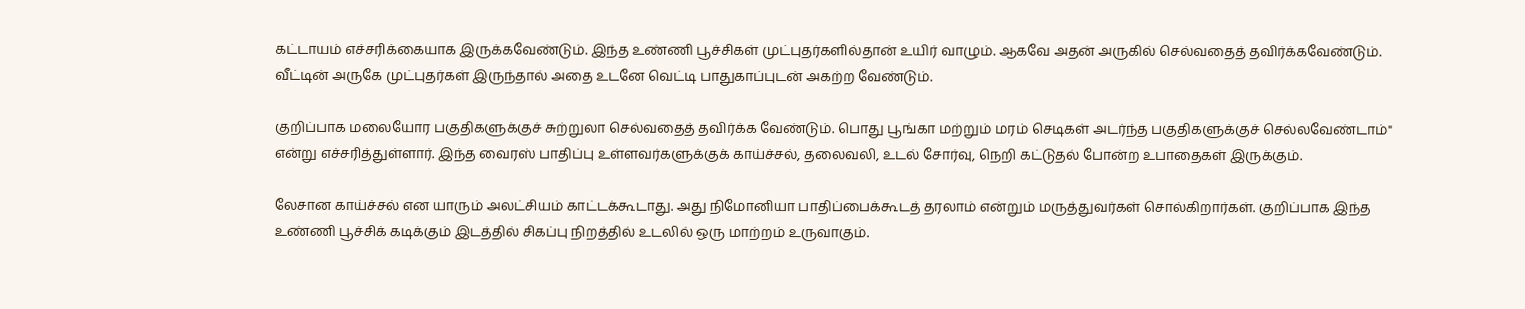கட்டாயம் எச்சரிக்கையாக இருக்கவேண்டும். இந்த உண்ணி பூச்சிகள் முட்புதர்களில்தான் உயிர் வாழும். ஆகவே அதன் அருகில் செல்வதைத் தவிர்க்கவேண்டும். வீட்டின் அருகே முட்புதர்கள் இருந்தால் அதை உடனே வெட்டி பாதுகாப்புடன் அகற்ற வேண்டும்.

குறிப்பாக மலையோர பகுதிகளுக்குச் சுற்றுலா செல்வதைத் தவிர்க்க வேண்டும். பொது பூங்கா மற்றும் மரம் செடிகள் அடர்ந்த பகுதிகளுக்குச் செல்லவேண்டாம்" என்று எச்சரித்துள்ளார். இந்த வைரஸ் பாதிப்பு உள்ளவர்களுக்குக் காய்ச்சல், தலைவலி, உடல் சோர்வு, நெறி கட்டுதல் போன்ற உபாதைகள் இருக்கும்.

லேசான காய்ச்சல் என யாரும் அலட்சியம் காட்டக்கூடாது. அது நிமோனியா பாதிப்பைக்கூடத் தரலாம் என்றும் மருத்துவர்கள் சொல்கிறார்கள். குறிப்பாக இந்த உண்ணி பூச்சிக் கடிக்கும் இடத்தில் சிகப்பு நிறத்தில் உடலில் ஒரு மாற்றம் உருவாகும்.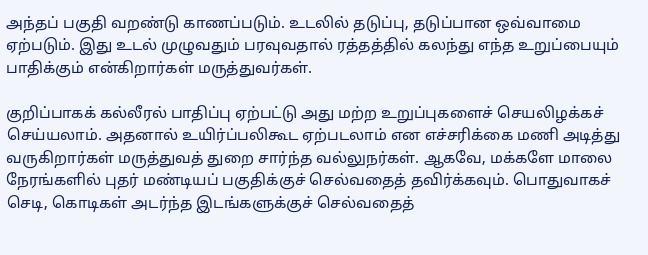அந்தப் பகுதி வறண்டு காணப்படும். உடலில் தடுப்பு, தடுப்பான ஒவ்வாமை ஏற்படும். இது உடல் முழுவதும் பரவுவதால் ரத்தத்தில் கலந்து எந்த உறுப்பையும் பாதிக்கும் என்கிறார்கள் மருத்துவர்கள்.

குறிப்பாகக் கல்லீரல் பாதிப்பு ஏற்பட்டு அது மற்ற உறுப்புகளைச் செயலிழக்கச் செய்யலாம். அதனால் உயிர்ப்பலிகூட ஏற்படலாம் என எச்சரிக்கை மணி அடித்து வருகிறார்கள் மருத்துவத் துறை சார்ந்த வல்லுநர்கள். ஆகவே, மக்களே மாலை நேரங்களில் புதர் மண்டியப் பகுதிக்குச் செல்வதைத் தவிர்க்கவும். பொதுவாகச் செடி, கொடிகள் அடர்ந்த இடங்களுக்குச் செல்வதைத்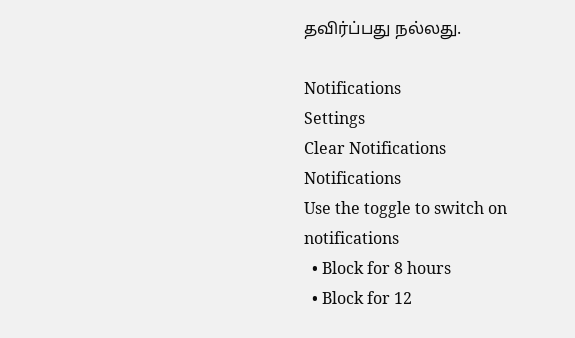தவிர்ப்பது நல்லது.

Notifications
Settings
Clear Notifications
Notifications
Use the toggle to switch on notifications
  • Block for 8 hours
  • Block for 12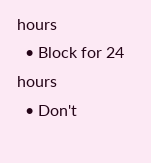hours
  • Block for 24 hours
  • Don't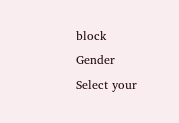block
Gender
Select your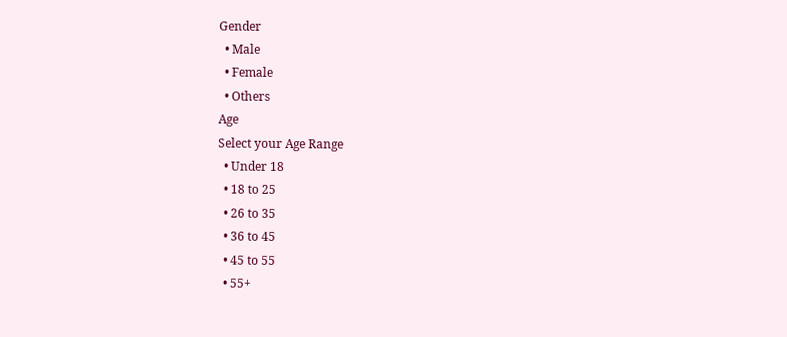Gender
  • Male
  • Female
  • Others
Age
Select your Age Range
  • Under 18
  • 18 to 25
  • 26 to 35
  • 36 to 45
  • 45 to 55
  • 55+